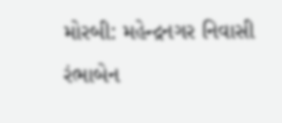મોરબી: મહેન્દ્રનગર નિવાસી રંભાબેન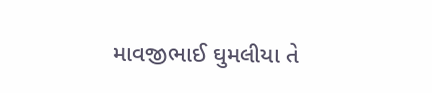માવજીભાઈ ઘુમલીયા તે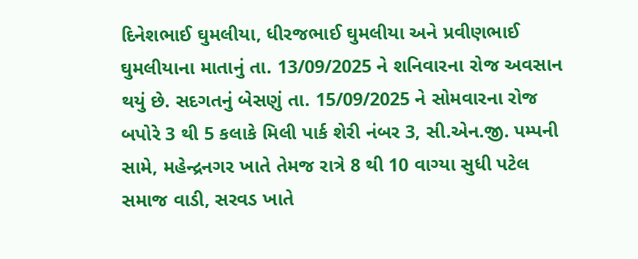દિનેશભાઈ ઘુમલીયા, ધીરજભાઈ ઘુમલીયા અને પ્રવીણભાઈ ઘુમલીયાના માતાનું તા. 13/09/2025 ને શનિવારના રોજ અવસાન થયું છે. સદગતનું બેસણું તા. 15/09/2025 ને સોમવારના રોજ બપોરે 3 થી 5 કલાકે મિલી પાર્ક શેરી નંબર 3, સી.એન.જી. પમ્પની સામે, મહેન્દ્રનગર ખાતે તેમજ રાત્રે 8 થી 10 વાગ્યા સુધી પટેલ સમાજ વાડી, સરવડ ખાતે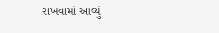રાખવામાં આવ્યું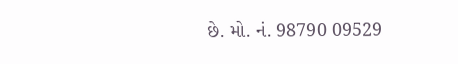છે. મો. નં. 98790 09529